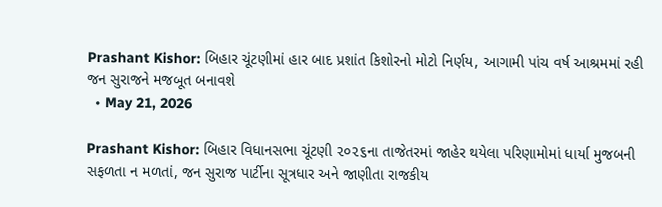Prashant Kishor: બિહાર ચૂંટણીમાં હાર બાદ પ્રશાંત કિશોરનો મોટો નિર્ણય, આગામી પાંચ વર્ષ આશ્રમમાં રહી જન સુરાજને મજબૂત બનાવશે
  • May 21, 2026

Prashant Kishor: બિહાર વિધાનસભા ચૂંટણી ૨૦૨૬ના તાજેતરમાં જાહેર થયેલા પરિણામોમાં ધાર્યા મુજબની સફળતા ન મળતાં, જન સુરાજ પાર્ટીના સૂત્રધાર અને જાણીતા રાજકીય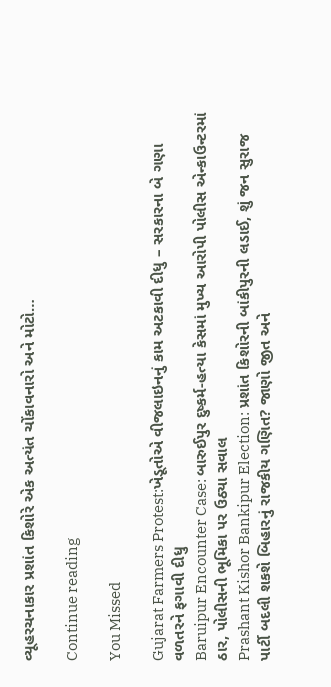વ્યૂહરચનાકાર પ્રશાંત કિશોરે એક અત્યંત ચોંકાવનારો અને મોટો…

Continue reading

You Missed

Gujarat Farmers Protest:ખેડૂતોએ વીજલાઇનનું કામ અટકાવી દીધુ – સરકારના બે ગણા વળતરને ફગાવી દીધુ
Baruipur Encounter Case: બારુઈપુર દુષ્કર્મ-હત્યા કેસમાં મુખ્ય આરોપી પોલીસ એન્કાઉન્ટરમાં ઠાર, પોલીસની ભૂમિકા પર ઉઠ્યા સવાલ
Prashant Kishor Bankipur Election: પ્રશાંત કિશોરની બાંકીપુરની લડાઈ, શું જન સુરાજ પાર્ટી બદલી શકશે બિહારનું રાજકીય ગણિત? જાણો જીત અને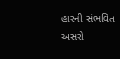હારની સંભવિત અસરો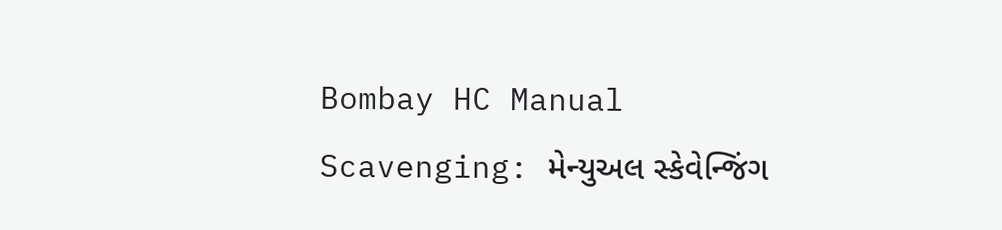Bombay HC Manual Scavenging: મેન્યુઅલ સ્કેવેન્જિંગ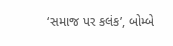‘સમાજ પર કલંક’, બોમ્બે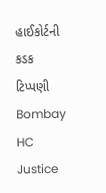હાઈકોર્ટની કડક ટિપ્પણી
Bombay HC Justice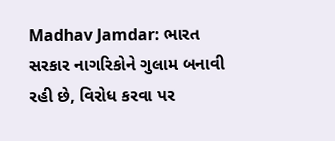Madhav Jamdar: ભારત સરકાર નાગરિકોને ગુલામ બનાવી રહી છે, વિરોધ કરવા પર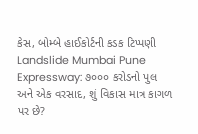કેસ, બોમ્બે હાઈકોર્ટની કડક ટિપ્પણી
Landslide Mumbai Pune Expressway: ૭૦૦૦ કરોડનો પુલ અને એક વરસાદ, શું વિકાસ માત્ર કાગળ પર છે?